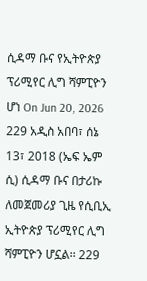ሲዳማ ቡና የኢትዮጵያ ፕሪሚየር ሊግ ሻምፒዮን ሆነ On Jun 20, 2026 229 አዲስ አበባ፣ ሰኔ 13፣ 2018 (ኤፍ ኤም ሲ) ሲዳማ ቡና በታሪኩ ለመጀመሪያ ጊዜ የሲቢኢ ኢትዮጵያ ፕሪሚየር ሊግ ሻምፒዮን ሆኗል፡፡ 229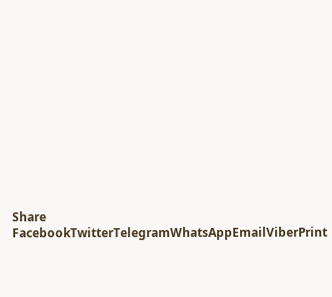Share FacebookTwitterTelegramWhatsAppEmailViberPrint